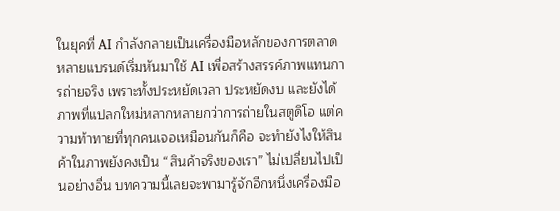ในยุคที่ AI กำลังกลายเป็นเครื่องมือหลักของการตลาด หลายแบรนด์เริ่มหันมาใช้ AI เพื่อสร้างสรรค์ภาพแทนการถ่ายจริง เพราะทั้งประหยัดเวลา ประหยัดงบ และยังได้ภาพที่แปลกใหม่หลากหลายกว่าการถ่ายในสตูดิโอ แต่ความท้าทายที่ทุกคนเจอเหมือนกันก็คือ จะทำยังไงให้สินค้าในภาพยังคงเป็น “สินค้าจริงของเรา” ไม่เปลี่ยนไปเป็นอย่างอื่น บทความนี้เลยจะพามารู้จักอีกหนึ่งเครื่องมือ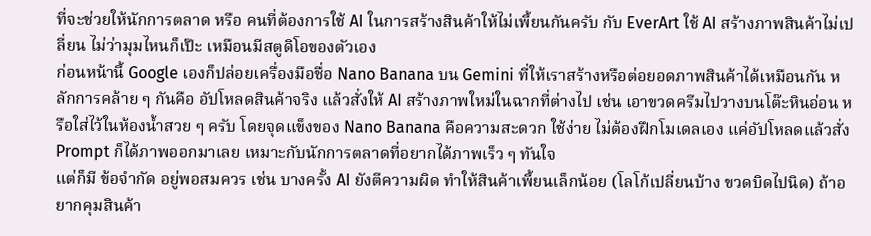ที่จะช่วยให้นักการตลาด หรือ คนที่ต้องการใช้ AI ในการสร้างสินค้าให้ไม่เพี้ยนกันครับ กับ EverArt ใช้ AI สร้างภาพสินค้าไม่เปลี่ยน ไม่ว่ามุมไหนก็เป๊ะ เหมือนมีสตูดิโอของตัวเอง
ก่อนหน้านี้ Google เองก็ปล่อยเครื่องมือชื่อ Nano Banana บน Gemini ที่ให้เราสร้างหรือต่อยอดภาพสินค้าได้เหมือนกัน หลักการคล้าย ๆ กันคือ อัปโหลดสินค้าจริง แล้วสั่งให้ AI สร้างภาพใหม่ในฉากที่ต่างไป เช่น เอาขวดครีมไปวางบนโต๊ะหินอ่อน หรือใส่ไว้ในห้องน้ำสวย ๆ ครับ โดยจุดแข็งของ Nano Banana คือความสะดวก ใช้ง่าย ไม่ต้องฝึกโมเดลเอง แค่อัปโหลดแล้วสั่ง Prompt ก็ได้ภาพออกมาเลย เหมาะกับนักการตลาดที่อยากได้ภาพเร็ว ๆ ทันใจ
แต่ก็มี ข้อจำกัด อยู่พอสมควร เช่น บางครั้ง AI ยังตีความผิด ทำให้สินค้าเพี้ยนเล็กน้อย (โลโก้เปลี่ยนบ้าง ขวดบิดไปนิด) ถ้าอยากคุมสินค้า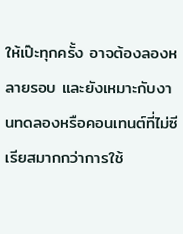ให้เป๊ะทุกครั้ง อาจต้องลองหลายรอบ และยังเหมาะกับงานทดลองหรือคอนเทนต์ที่ไม่ซีเรียสมากกว่าการใช้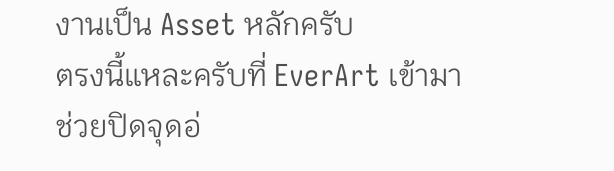งานเป็น Asset หลักครับ
ตรงนี้แหละครับที่ EverArt เข้ามาช่วยปิดจุดอ่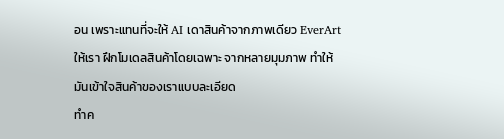อน เพราะแทนที่จะให้ AI เดาสินค้าจากภาพเดียว EverArt ให้เรา ฝึกโมเดลสินค้าโดยเฉพาะ จากหลายมุมภาพ ทำให้มันเข้าใจสินค้าของเราแบบละเอียด
ทำค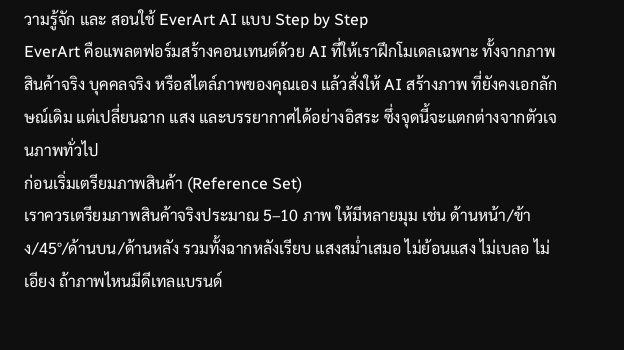วามรู้จัก และ สอนใช้ EverArt AI แบบ Step by Step
EverArt คือแพลตฟอร์มสร้างคอนเทนต์ด้วย AI ที่ให้เราฝึกโมเดลเฉพาะ ทั้งจากภาพสินค้าจริง บุคคลจริง หรือสไตล์ภาพของคุณเอง แล้วสั่งให้ AI สร้างภาพ ที่ยังคงเอกลักษณ์เดิม แต่เปลี่ยนฉาก แสง และบรรยากาศได้อย่างอิสระ ซึ่งจุดนี้จะแตกต่างจากตัวเจนภาพทั่วไป
ก่อนเริ่มเตรียมภาพสินค้า (Reference Set)
เราควรเตรียมภาพสินค้าจริงประมาณ 5–10 ภาพ ให้มีหลายมุม เช่น ด้านหน้า/ข้าง/45°/ด้านบน/ด้านหลัง รวมทั้งฉากหลังเรียบ แสงสม่ำเสมอ ไม่ย้อนแสง ไม่เบลอ ไม่เอียง ถ้าภาพไหนมีดีเทลแบรนด์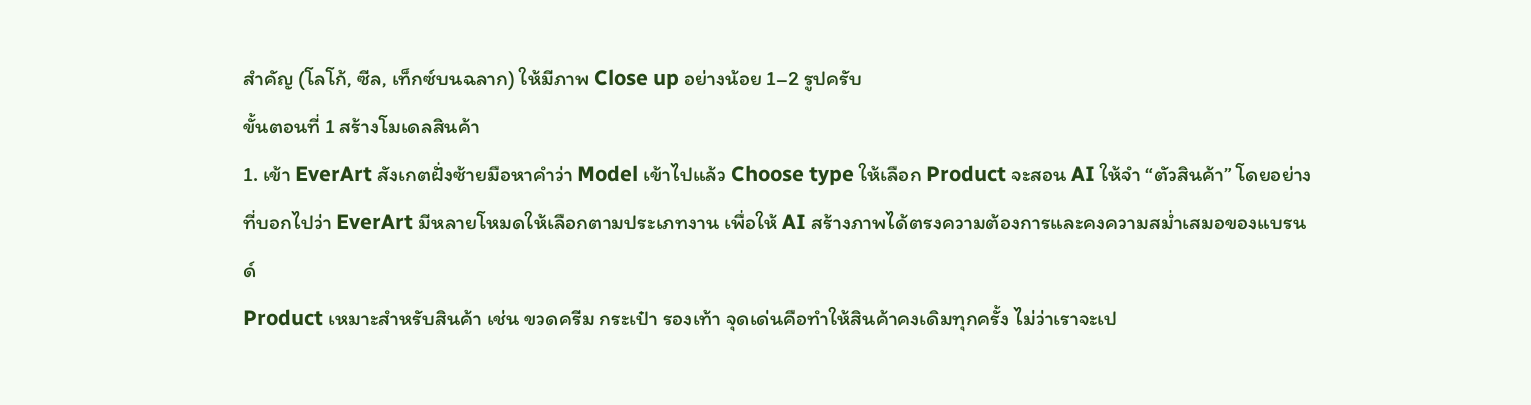สำคัญ (โลโก้, ซีล, เท็กซ์บนฉลาก) ให้มีภาพ Close up อย่างน้อย 1–2 รูปครับ
ขั้นตอนที่ 1 สร้างโมเดลสินค้า
1. เข้า EverArt สังเกตฝั่งซ้ายมือหาคำว่า Model เข้าไปแล้ว Choose type ให้เลือก Product จะสอน AI ให้จำ “ตัวสินค้า” โดยอย่างที่บอกไปว่า EverArt มีหลายโหมดให้เลือกตามประเภทงาน เพื่อให้ AI สร้างภาพได้ตรงความต้องการและคงความสม่ำเสมอของแบรนด์
Product เหมาะสำหรับสินค้า เช่น ขวดครีม กระเป๋า รองเท้า จุดเด่นคือทำให้สินค้าคงเดิมทุกครั้ง ไม่ว่าเราจะเป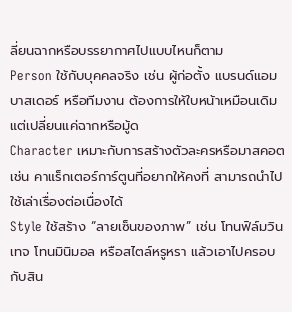ลี่ยนฉากหรือบรรยากาศไปแบบไหนก็ตาม
Person ใช้กับบุคคลจริง เช่น ผู้ก่อตั้ง แบรนด์แอมบาสเดอร์ หรือทีมงาน ต้องการให้ใบหน้าเหมือนเดิม แต่เปลี่ยนแค่ฉากหรือมู้ด
Character เหมาะกับการสร้างตัวละครหรือมาสคอต เช่น คาแร็กเตอร์การ์ตูนที่อยากให้คงที่ สามารถนำไปใช้เล่าเรื่องต่อเนื่องได้
Style ใช้สร้าง “ลายเซ็นของภาพ” เช่น โทนฟิล์มวินเทจ โทนมินิมอล หรือสไตล์หรูหรา แล้วเอาไปครอบกับสิน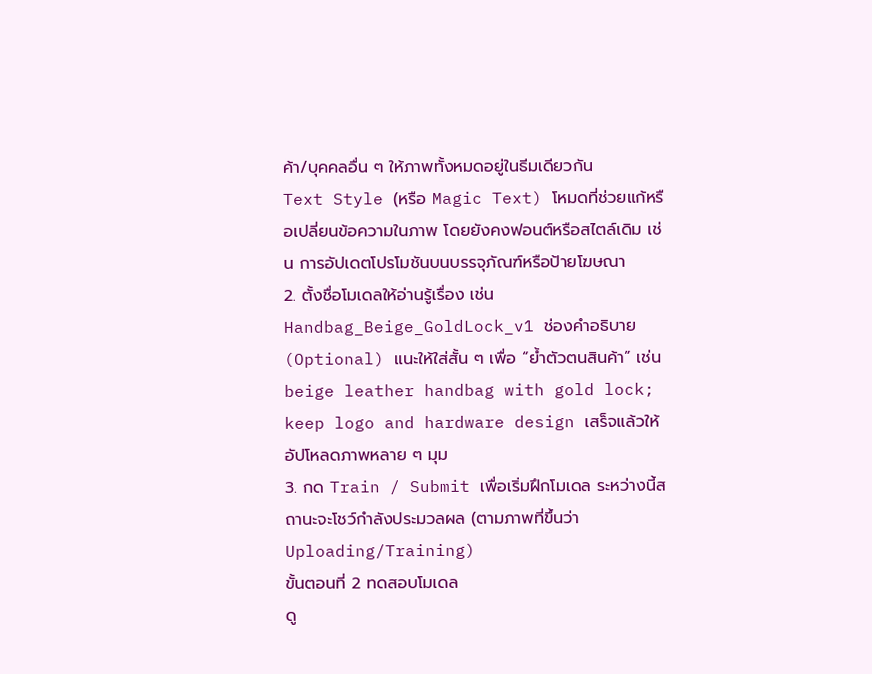ค้า/บุคคลอื่น ๆ ให้ภาพทั้งหมดอยู่ในธีมเดียวกัน
Text Style (หรือ Magic Text) โหมดที่ช่วยแก้หรือเปลี่ยนข้อความในภาพ โดยยังคงฟอนต์หรือสไตล์เดิม เช่น การอัปเดตโปรโมชันบนบรรจุภัณฑ์หรือป้ายโฆษณา
2. ตั้งชื่อโมเดลให้อ่านรู้เรื่อง เช่น Handbag_Beige_GoldLock_v1 ช่องคำอธิบาย (Optional) แนะให้ใส่สั้น ๆ เพื่อ “ย้ำตัวตนสินค้า” เช่น beige leather handbag with gold lock; keep logo and hardware design เสร็จแล้วให้ อัปโหลดภาพหลาย ๆ มุม
3. กด Train / Submit เพื่อเริ่มฝึกโมเดล ระหว่างนี้สถานะจะโชว์กำลังประมวลผล (ตามภาพที่ขึ้นว่า Uploading/Training)
ขั้นตอนที่ 2 ทดสอบโมเดล
ดู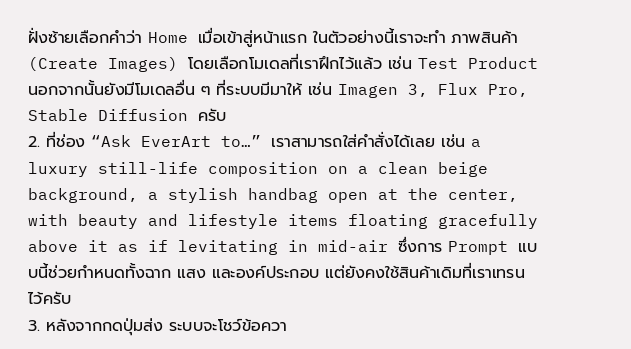ฝั่งซ้ายเลือกคำว่า Home เมื่อเข้าสู่หน้าแรก ในตัวอย่างนี้เราจะทำ ภาพสินค้า (Create Images) โดยเลือกโมเดลที่เราฝึกไว้แล้ว เช่น Test Product นอกจากนั้นยังมีโมเดลอื่น ๆ ที่ระบบมีมาให้ เช่น Imagen 3, Flux Pro, Stable Diffusion ครับ
2. ที่ช่อง “Ask EverArt to…” เราสามารถใส่คำสั่งได้เลย เช่น a luxury still-life composition on a clean beige background, a stylish handbag open at the center, with beauty and lifestyle items floating gracefully above it as if levitating in mid-air ซึ่งการ Prompt แบบนี้ช่วยกำหนดทั้งฉาก แสง และองค์ประกอบ แต่ยังคงใช้สินค้าเดิมที่เราเทรนไว้ครับ
3. หลังจากกดปุ่มส่ง ระบบจะโชว์ข้อควา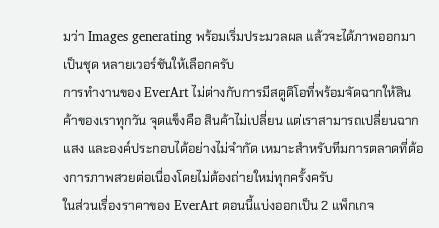มว่า Images generating พร้อมเริ่มประมวลผล แล้วจะได้ภาพออกมาเป็นชุด หลายเวอร์ชันให้เลือกครับ
การทำงานของ EverArt ไม่ต่างกับการมีสตูดิโอที่พร้อมจัดฉากให้สินค้าของเราทุกวัน จุดแข็งคือ สินค้าไม่เปลี่ยน แต่เราสามารถเปลี่ยนฉาก แสง และองค์ประกอบได้อย่างไม่จำกัด เหมาะสำหรับทีมการตลาดที่ต้องการภาพสวยต่อเนื่องโดยไม่ต้องถ่ายใหม่ทุกครั้งครับ
ในส่วนเรื่องราคาของ EverArt ตอนนี้แบ่งออกเป็น 2 แพ็กเกจ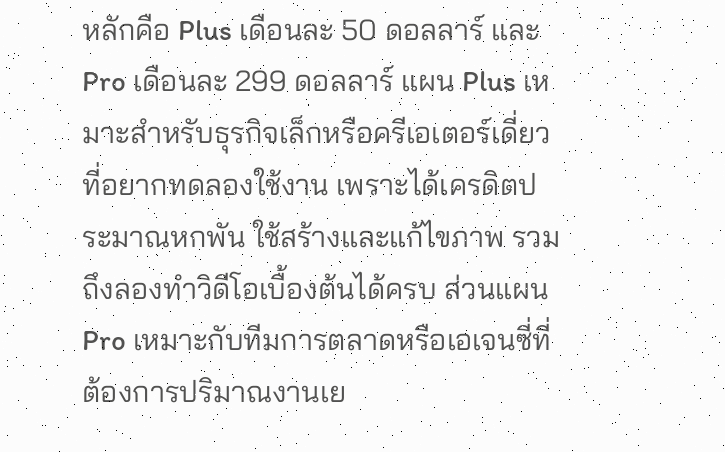หลักคือ Plus เดือนละ 50 ดอลลาร์ และ Pro เดือนละ 299 ดอลลาร์ แผน Plus เหมาะสำหรับธุรกิจเล็กหรือครีเอเตอร์เดี่ยวที่อยากทดลองใช้งาน เพราะได้เครดิตประมาณหกพัน ใช้สร้างและแก้ไขภาพ รวมถึงลองทำวิดีโอเบื้องต้นได้ครบ ส่วนแผน Pro เหมาะกับทีมการตลาดหรือเอเจนซี่ที่ต้องการปริมาณงานเย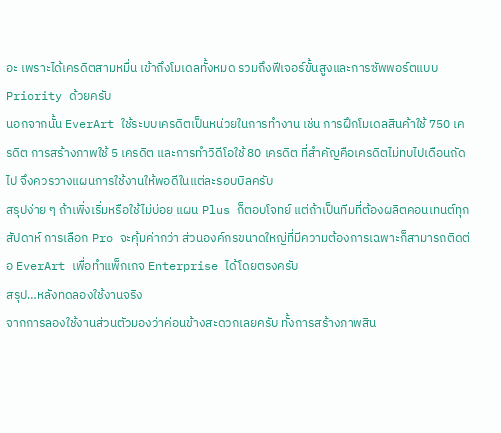อะ เพราะได้เครดิตสามหมื่น เข้าถึงโมเดลทั้งหมด รวมถึงฟีเจอร์ขั้นสูงและการซัพพอร์ตแบบ Priority ด้วยครับ
นอกจากนั้น EverArt ใช้ระบบเครดิตเป็นหน่วยในการทำงาน เช่น การฝึกโมเดลสินค้าใช้ 750 เครดิต การสร้างภาพใช้ 5 เครดิต และการทำวิดีโอใช้ 80 เครดิต ที่สำคัญคือเครดิตไม่ทบไปเดือนถัดไป จึงควรวางแผนการใช้งานให้พอดีในแต่ละรอบบิลครับ
สรุปง่าย ๆ ถ้าเพิ่งเริ่มหรือใช้ไม่บ่อย แผน Plus ก็ตอบโจทย์ แต่ถ้าเป็นทีมที่ต้องผลิตคอนเทนต์ทุกสัปดาห์ การเลือก Pro จะคุ้มค่ากว่า ส่วนองค์กรขนาดใหญ่ที่มีความต้องการเฉพาะก็สามารถติดต่อ EverArt เพื่อทำแพ็กเกจ Enterprise ได้โดยตรงครับ
สรุป…หลังทดลองใช้งานจริง
จากการลองใช้งานส่วนตัวมองว่าค่อนข้างสะดวกเลยครับ ทั้งการสร้างภาพสิน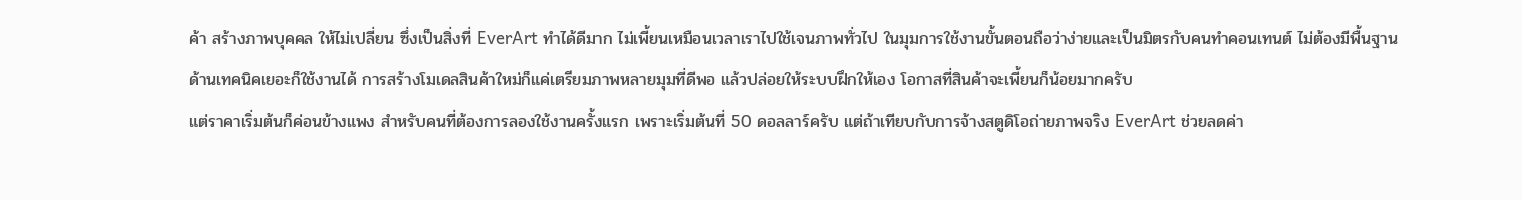ค้า สร้างภาพบุคคล ให้ไม่เปลี่ยน ซึ่งเป็นสิ่งที่ EverArt ทำได้ดีมาก ไม่เพี้ยนเหมือนเวลาเราไปใช้เจนภาพทั่วไป ในมุมการใช้งานขั้นตอนถือว่าง่ายและเป็นมิตรกับคนทำคอนเทนต์ ไม่ต้องมีพื้นฐานด้านเทคนิคเยอะก็ใช้งานได้ การสร้างโมเดลสินค้าใหม่ก็แค่เตรียมภาพหลายมุมที่ดีพอ แล้วปล่อยให้ระบบฝึกให้เอง โอกาสที่สินค้าจะเพี้ยนก็น้อยมากครับ
แต่ราคาเริ่มต้นก็ค่อนข้างแพง สำหรับคนที่ต้องการลองใช้งานครั้งแรก เพราะเริ่มต้นที่ 50 ดอลลาร์ครับ แต่ถ้าเทียบกับการจ้างสตูดิโอถ่ายภาพจริง EverArt ช่วยลดค่า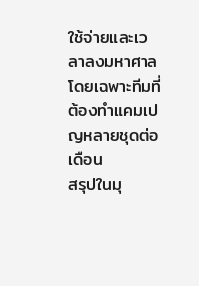ใช้จ่ายและเวลาลงมหาศาล โดยเฉพาะทีมที่ต้องทำแคมเปญหลายชุดต่อเดือน
สรุปในมุ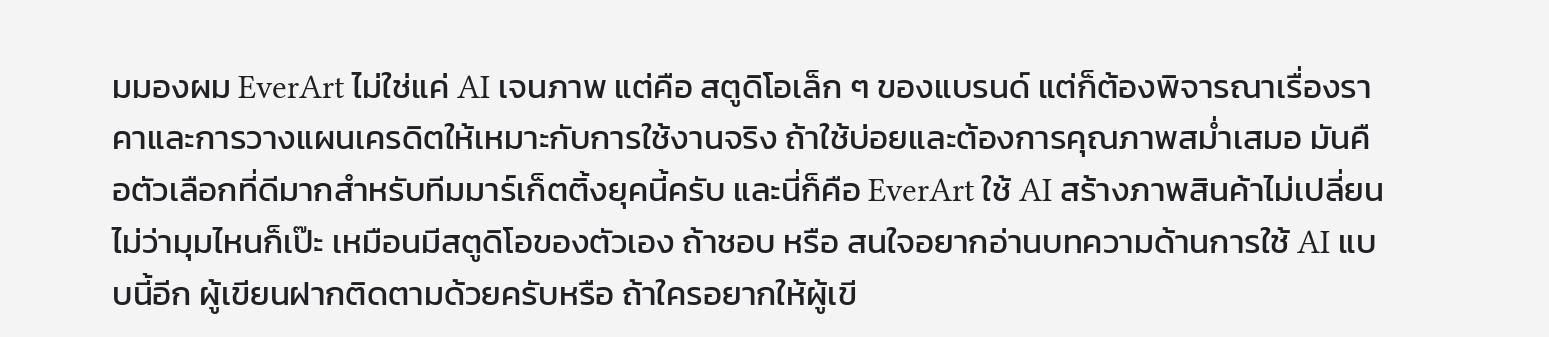มมองผม EverArt ไม่ใช่แค่ AI เจนภาพ แต่คือ สตูดิโอเล็ก ๆ ของแบรนด์ แต่ก็ต้องพิจารณาเรื่องราคาและการวางแผนเครดิตให้เหมาะกับการใช้งานจริง ถ้าใช้บ่อยและต้องการคุณภาพสม่ำเสมอ มันคือตัวเลือกที่ดีมากสำหรับทีมมาร์เก็ตติ้งยุคนี้ครับ และนี่ก็คือ EverArt ใช้ AI สร้างภาพสินค้าไม่เปลี่ยน ไม่ว่ามุมไหนก็เป๊ะ เหมือนมีสตูดิโอของตัวเอง ถ้าชอบ หรือ สนใจอยากอ่านบทความด้านการใช้ AI แบบนี้อีก ผู้เขียนฝากติดตามด้วยครับหรือ ถ้าใครอยากให้ผู้เขี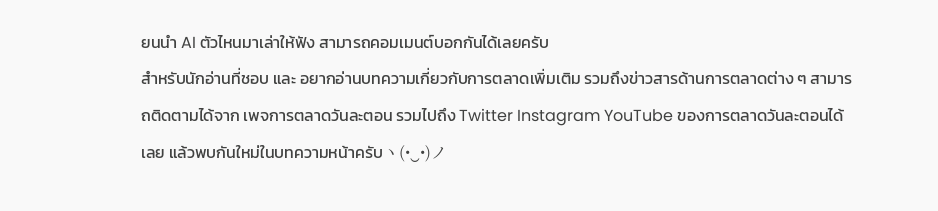ยนนำ AI ตัวไหนมาเล่าให้ฟัง สามารถคอมเมนต์บอกกันได้เลยครับ
สำหรับนักอ่านที่ชอบ และ อยากอ่านบทความเกี่ยวกับการตลาดเพิ่มเติม รวมถึงข่าวสารด้านการตลาดต่าง ๆ สามารถติดตามได้จาก เพจการตลาดวันละตอน รวมไปถึง Twitter Instagram YouTube ของการตลาดวันละตอนได้เลย แล้วพบกันใหม่ในบทความหน้าครับヽ(•‿•)ノ